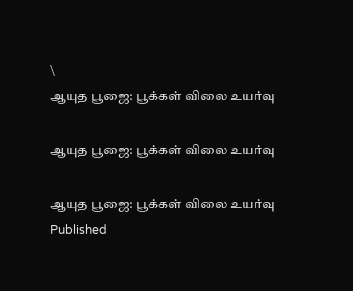\
ஆயுத பூஜை: பூக்கள் விலை உயர்வு

ஆயுத பூஜை: பூக்கள் விலை உயர்வு

ஆயுத பூஜை: பூக்கள் விலை உயர்வு
Published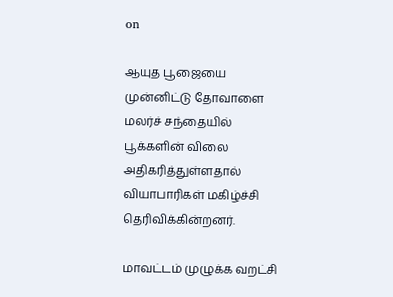on

ஆயுத பூஜையை முன்னிட்டு தோவாளை மலர்ச் சந்தையில் பூக்களின் விலை அதிகரித்துள்ளதால் வியாபாரிகள் மகிழ்ச்சி தெரிவிக்கின்றனர்.

மாவட்டம் முழுக்க வறட்சி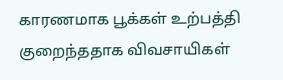காரணமாக பூக்கள் உற்பத்தி குறைந்ததாக விவசாயிகள்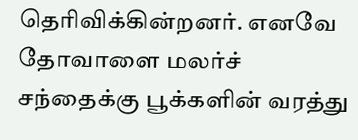தெரிவிக்கின்றனர். எனவே தோவாளை மலர்ச் சந்தைக்கு பூக்களின் வரத்து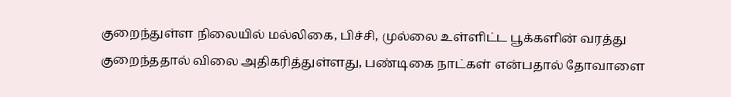குறைந்துள்ள நிலையில் மல்லிகை, பிச்சி, முல்லை உள்ளிட்ட பூக்களின் வரத்து குறைந்ததால் விலை அதிகரித்துள்ளது‌, பண்டிகை நாட்கள் என்பதால் தோவாளை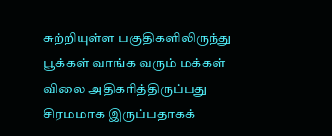சுற்றியுள்ள பகுதிகளிலிருந்து பூக்கள் வாங்க வரும் மக்கள் விலை அதிகரித்திருப்பது சிரமமாக இருப்பதாகக்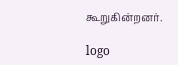கூறுகின்றனர்.

logo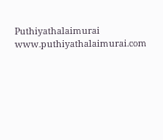Puthiyathalaimurai
www.puthiyathalaimurai.com